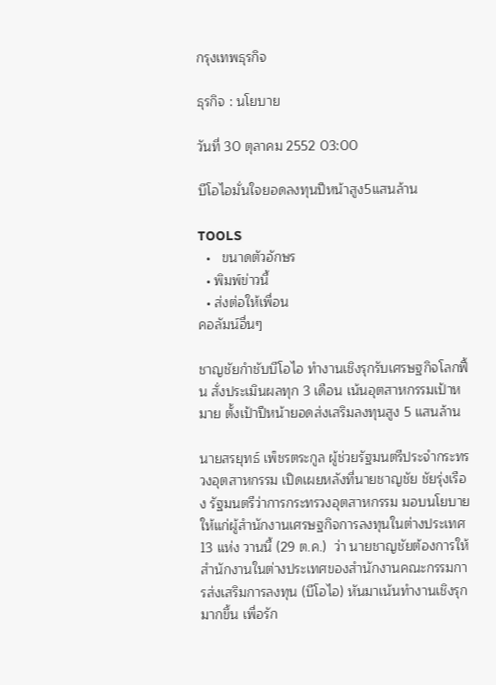กรุงเทพธุรกิจ

ธุรกิจ : นโยบาย

วันที่ 30 ตุลาคม 2552 03:00

บีโอไอมั่นใจยอดลงทุนปีหน้าสูง5แสนล้าน

TOOLS
  •   ขนาดตัวอักษร
  • พิมพ์ข่าวนี้
  • ส่งต่อให้เพื่อน
คอลัมน์อื่นๆ

ชาญชัยกำชับบีโอไอ ทำงานเชิงรุกรับเศรษฐกิจโลกฟื้น สั่งประเมินผลทุก 3 เดือน เน้นอุตสาหกรรมเป้าหมาย ตั้งเป้าปีหน้ายอดส่งเสริมลงทุนสูง 5 แสนล้าน

นายสรยุทธ์ เพ็ชรตระกูล ผู้ช่วยรัฐมนตรีประจำกระทรวงอุตสาหกรรม เปิดเผยหลังที่นายชาญชัย ชัยรุ่งเรือง รัฐมนตรีว่าการกระทรวงอุตสาหกรรม มอบนโยบายให้แก่ผู้สำนักงานเศรษฐกิจการลงทุนในต่างประเทศ 13 แห่ง วานนี้ (29 ต.ค.)  ว่า นายชาญชัยต้องการให้สำนักงานในต่างประเทศของสำนักงานคณะกรรมการส่งเสริมการลงทุน (บีโอไอ) หันมาเน้นทำงานเชิงรุกมากขึ้น เพื่อรัก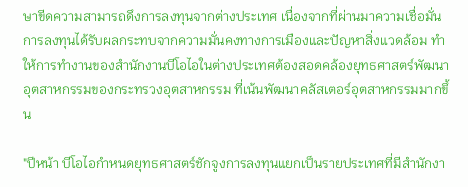ษาขีดความสามารถดึงการลงทุนจากต่างประเทศ เนื่องจากที่ผ่านมาความเชื่อมั่นการลงทุนได้รับผลกระทบจากความมั่นคงทางการเมืองและปัญหาสิ่งแวดล้อม ทำให้การทำงานของสำนักงานบีโอไอในต่างประเทศต้องสอดคล้องยุทธศาสตร์พัฒนาอุตสาหกรรมของกระทรวงอุตสาหกรรม ที่เน้นพัฒนาคลัสเตอร์อุตสาหกรรมมากขึ้น

"ปีหน้า บีโอไอกำหนดยุทธศาสตร์ชักจูงการลงทุนแยกเป็นรายประเทศที่มีสำนักงา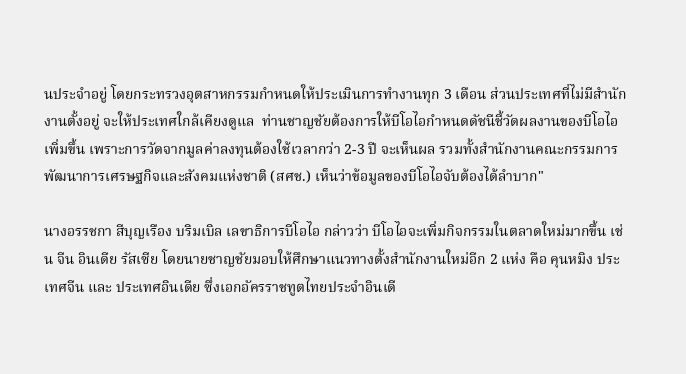นประจำอยู่ โดยกระทรวงอุตสาหกรรมกำหนดให้ประเมินการทำงานทุก 3 เดือน ส่วนประเทศที่ไม่มีสำนักงานตั้งอยู่ จะให้ประเทศใกล้เคียงดูแล  ท่านชาญชัยต้องการให้บีโอไอกำหนดดัชนีชี้วัดผลงานของบีโอไอเพิ่มขึ้น เพราะการวัดจากมูลค่าลงทุนต้องใช้เวลากว่า 2-3 ปี จะเห็นผล รวมทั้งสำนักงานคณะกรรมการพัฒนาการเศรษฐกิจและสังคมแห่งชาติ (สศช.) เห็นว่าข้อมูลของบีโอไอจับต้องได้ลำบาก"

นางอรรชกา สีบุญเรือง บริมเบิล เลขาธิการบีโอไอ กล่าวว่า บีโอไอจะเพิ่มกิจกรรมในตลาดใหม่มากขึ้น เช่น จีน อินเดีย รัสเซีย โดยนายชาญชัยมอบให้ศึกษาแนวทางตั้งสำนักงานใหม่อีก 2 แห่ง คือ คุนหมิง ประเทศจีน และ ประเทศอินเดีย ซึ่งเอกอัครราชทูตไทยประจำอินเดี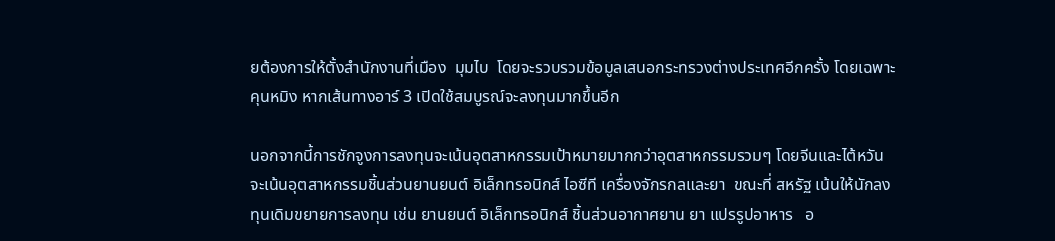ยต้องการให้ตั้งสำนักงานที่เมือง  มุมไบ  โดยจะรวบรวมข้อมูลเสนอกระทรวงต่างประเทศอีกครั้ง โดยเฉพาะคุนหมิง หากเส้นทางอาร์ 3 เปิดใช้สมบูรณ์จะลงทุนมากขึ้นอีก

นอกจากนี้การชักจูงการลงทุนจะเน้นอุตสาหกรรมเป้าหมายมากกว่าอุตสาหกรรมรวมๆ โดยจีนและไต้หวัน จะเน้นอุตสาหกรรมชิ้นส่วนยานยนต์ อิเล็กทรอนิกส์ ไอซีที เครื่องจักรกลและยา  ขณะที่ สหรัฐ เน้นให้นักลงทุนเดิมขยายการลงทุน เช่น ยานยนต์ อิเล็กทรอนิกส์ ชิ้นส่วนอากาศยาน ยา แปรรูปอาหาร   อ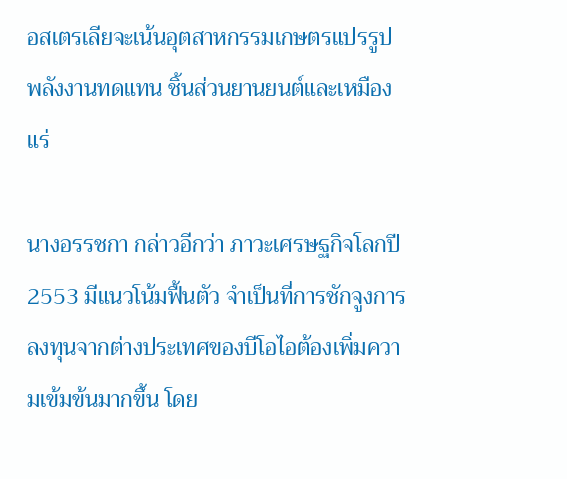อสเตรเลียจะเน้นอุตสาหกรรมเกษตรแปรรูป พลังงานทดแทน ชิ้นส่วนยานยนต์และเหมืองแร่

นางอรรชกา กล่าวอีกว่า ภาวะเศรษฐกิจโลกปี 2553 มีแนวโน้มฟื้นตัว จำเป็นที่การชักจูงการลงทุนจากต่างประเทศของบีโอไอต้องเพิ่มความเข้มข้นมากขึ้น โดย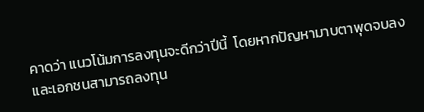คาดว่า แนวโน้มการลงทุนจะดีกว่าปีนี้  โดยหากปัญหามาบตาพุดจบลงและเอกชนสามารถลงทุน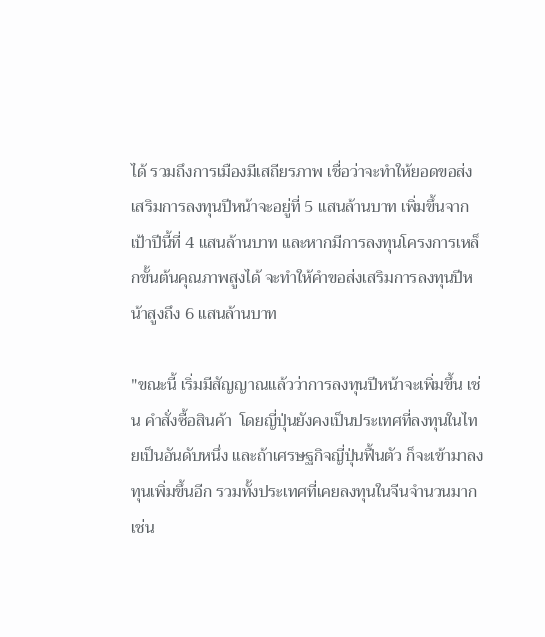ได้ รวมถึงการเมืองมีเสถียรภาพ เชื่อว่าจะทำให้ยอดขอส่งเสริมการลงทุนปีหน้าจะอยู่ที่ 5 แสนล้านบาท เพิ่มขึ้นจากเป้าปีนี้ที่ 4 แสนล้านบาท และหากมีการลงทุนโครงการเหล็กขั้นต้นคุณภาพสูงได้ จะทำให้คำขอส่งเสริมการลงทุนปีหน้าสูงถึง 6 แสนล้านบาท

"ขณะนี้ เริ่มมีสัญญาณแล้วว่าการลงทุนปีหน้าจะเพิ่มขึ้น เช่น คำสั่งซื้อสินค้า  โดยญี่ปุ่นยังคงเป็นประเทศที่ลงทุนในไทยเป็นอันดับหนึ่ง และถ้าเศรษฐกิจญี่ปุ่นฟื้นตัว ก็จะเข้ามาลงทุนเพิ่มขึ้นอีก รวมทั้งประเทศที่เคยลงทุนในจีนจำนวนมาก เช่น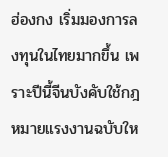ฮ่องกง เริ่มมองการลงทุนในไทยมากขึ้น เพราะปีนี้จีนบังคับใช้กฎหมายแรงงานฉบับให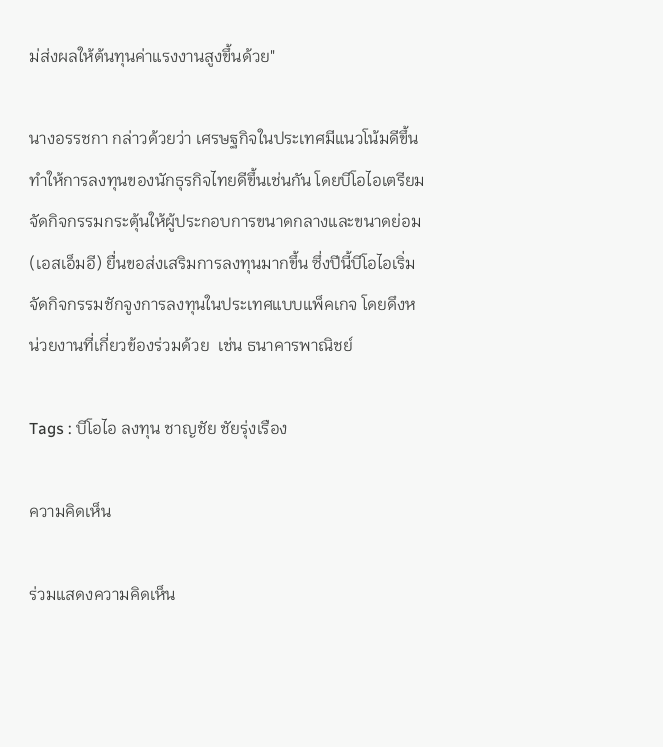ม่ส่งผลให้ต้นทุนค่าแรงงานสูงขึ้นด้วย"

นางอรรชกา กล่าวด้วยว่า เศรษฐกิจในประเทศมีแนวโน้มดีขึ้น ทำให้การลงทุนของนักธุรกิจไทยดีขึ้นเช่นกัน โดยบีโอไอเตรียมจัดกิจกรรมกระตุ้นให้ผู้ประกอบการขนาดกลางและขนาดย่อม (เอสเอ็มอี) ยื่นขอส่งเสริมการลงทุนมากขึ้น ซึ่งปีนี้บีโอไอเริ่มจัดกิจกรรมชักจูงการลงทุนในประเทศแบบแพ็คเกจ โดยดึงหน่วยงานที่เกี่ยวข้องร่วมด้วย  เช่น ธนาคารพาณิชย์

Tags : บีโอไอ ลงทุน ชาญชัย ชัยรุ่งเรือง

ความคิดเห็น

ร่วมแสดงความคิดเห็น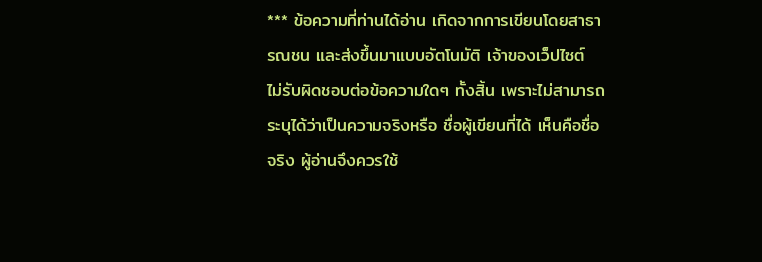*** ข้อความที่ท่านได้อ่าน เกิดจากการเขียนโดยสาธารณชน และส่งขึ้นมาแบบอัตโนมัติ เจ้าของเว็ปไซต์ ไม่รับผิดชอบต่อข้อความใดๆ ทั้งสิ้น เพราะไม่สามารถระบุได้ว่าเป็นความจริงหรือ ชื่อผู้เขียนที่ได้ เห็นคือชื่อจริง ผู้อ่านจึงควรใช้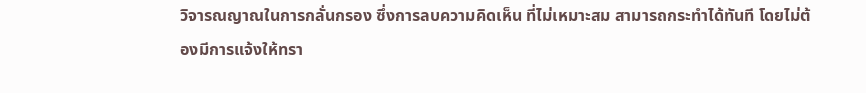วิจารณญาณในการกลั่นกรอง ซึ่งการลบความคิดเห็น ที่ไม่เหมาะสม สามารถกระทำได้ทันที โดยไม่ต้องมีการแจ้งให้ทรา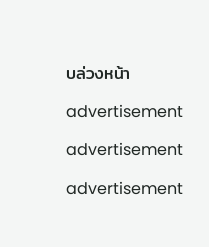บล่วงหน้า

advertisement

advertisement

advertisement